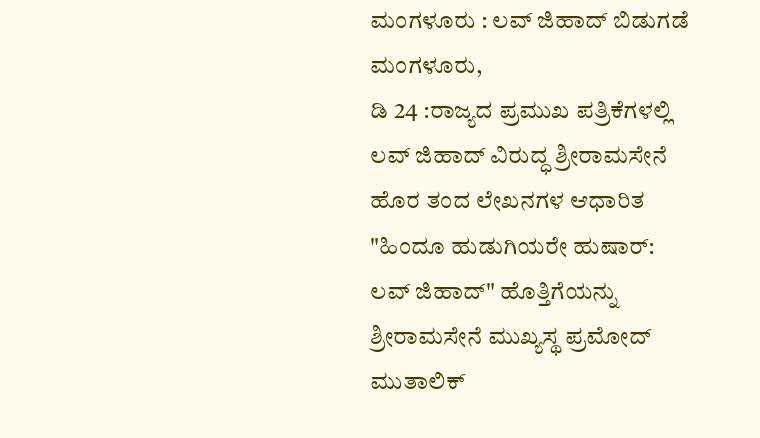ಮಂಗಳೂರು : ಲವ್ ಜಿಹಾದ್ ಬಿಡುಗಡೆ
ಮಂಗಳೂರು,
ಡಿ 24 :ರಾಜ್ಯದ ಪ್ರಮುಖ ಪತ್ರಿಕೆಗಳಲ್ಲಿ ಲವ್ ಜಿಹಾದ್ ವಿರುದ್ಧ ಶ್ರೀರಾಮಸೇನೆ ಹೊರ ತಂದ ಲೇಖನಗಳ ಆಧಾರಿತ "ಹಿಂದೂ ಹುಡುಗಿಯರೇ ಹುಷಾರ್: ಲವ್ ಜಿಹಾದ್" ಹೊತ್ತಿಗೆಯನ್ನು ಶ್ರೀರಾಮಸೇನೆ ಮುಖ್ಯಸ್ಥ ಪ್ರಮೋದ್ ಮುತಾಲಿಕ್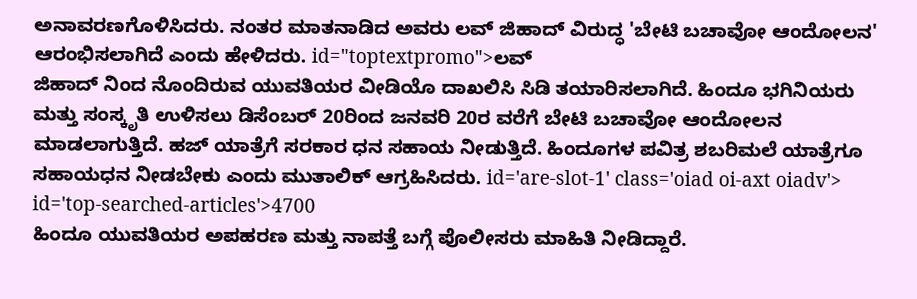ಅನಾವರಣಗೊಳಿಸಿದರು. ನಂತರ ಮಾತನಾಡಿದ ಅವರು ಲವ್ ಜಿಹಾದ್ ವಿರುದ್ಧ 'ಬೇಟಿ ಬಚಾವೋ ಆಂದೋಲನ' ಆರಂಭಿಸಲಾಗಿದೆ ಎಂದು ಹೇಳಿದರು. id="toptextpromo">ಲವ್
ಜಿಹಾದ್ ನಿಂದ ನೊಂದಿರುವ ಯುವತಿಯರ ವೀಡಿಯೊ ದಾಖಲಿಸಿ ಸಿಡಿ ತಯಾರಿಸಲಾಗಿದೆ. ಹಿಂದೂ ಭಗಿನಿಯರು ಮತ್ತು ಸಂಸ್ಕೃತಿ ಉಳಿಸಲು ಡಿಸೆಂಬರ್ 20ರಿಂದ ಜನವರಿ 20ರ ವರೆಗೆ ಬೇಟಿ ಬಚಾವೋ ಆಂದೋಲನ ಮಾಡಲಾಗುತ್ತಿದೆ. ಹಜ್ ಯಾತ್ರೆಗೆ ಸರಕಾರ ಧನ ಸಹಾಯ ನೀಡುತ್ತಿದೆ. ಹಿಂದೂಗಳ ಪವಿತ್ರ ಶಬರಿಮಲೆ ಯಾತ್ರೆಗೂ ಸಹಾಯಧನ ನೀಡಬೇಕು ಎಂದು ಮುತಾಲಿಕ್ ಆಗ್ರಹಿಸಿದರು. id='are-slot-1' class='oiad oi-axt oiadv'> id='top-searched-articles'>4700
ಹಿಂದೂ ಯುವತಿಯರ ಅಪಹರಣ ಮತ್ತು ನಾಪತ್ತೆ ಬಗ್ಗೆ ಪೊಲೀಸರು ಮಾಹಿತಿ ನೀಡಿದ್ದಾರೆ.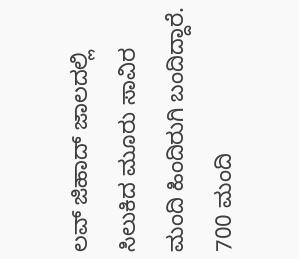ಲವ್ ಜಿಹಾದ್ ಜಾಲದಲ್ಲಿ ಸಿಲುಕಿದ ಮೂರು ಸಾವಿರ ಮಂದಿ ಹಿಂದಿರುಗಿ ಬಂದಿದ್ದಾರೆ. 700 ಮಂದಿ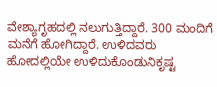ವೇಶ್ಯಾಗೃಹದಲ್ಲಿ ನಲುಗುತ್ತಿದ್ದಾರೆ. 300 ಮಂದಿಗೆ ಮನೆಗೆ ಹೋಗಿದ್ದಾರೆ. ಉಳಿದವರು ಹೋದಲ್ಲಿಯೇ ಉಳಿದುಕೊಂಡುನಿಕೃಷ್ಟ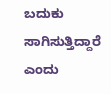ಬದುಕು ಸಾಗಿಸುತ್ತಿದ್ದಾರೆ ಎಂದು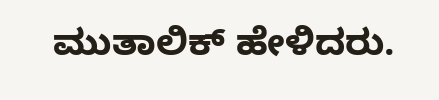ಮುತಾಲಿಕ್ ಹೇಳಿದರು.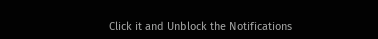Click it and Unblock the Notifications